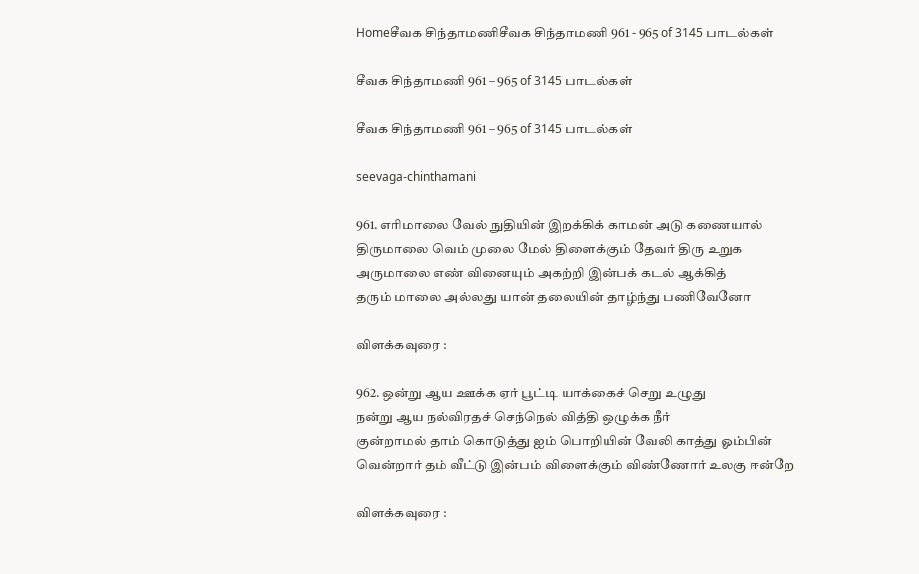Homeசீவக சிந்தாமணிசீவக சிந்தாமணி 961 - 965 of 3145 பாடல்கள்

சீவக சிந்தாமணி 961 – 965 of 3145 பாடல்கள்

சீவக சிந்தாமணி 961 – 965 of 3145 பாடல்கள்

seevaga-chinthamani

961. எரிமாலை வேல் நுதியின் இறக்கிக் காமன் அடு கணையால்
திருமாலை வெம் முலை மேல் திளைக்கும் தேவர் திரு உறுக
அருமாலை எண் வினையும் அகற்றி இன்பக் கடல் ஆக்கித்
தரும் மாலை அல்லது யான் தலையின் தாழ்ந்து பணிவேனோ

விளக்கவுரை :

962. ஒன்று ஆய ஊக்க ஏர் பூட்டி யாக்கைச் செறு உழுது
நன்று ஆய நல்விரதச் செந்நெல் வித்தி ஒழுக்க நீர்
குன்றாமல் தாம் கொடுத்து ஐம் பொறியின் வேலி காத்து ஓம்பின்
வென்றார் தம் வீட்டு இன்பம் விளைக்கும் விண்ணோர் உலகு ஈன்றே

விளக்கவுரை :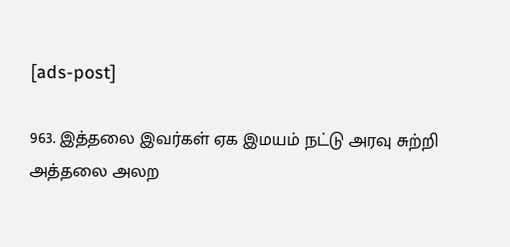[ads-post]

963. இத்தலை இவர்கள் ஏக இமயம் நட்டு அரவு சுற்றி
அத்தலை அலற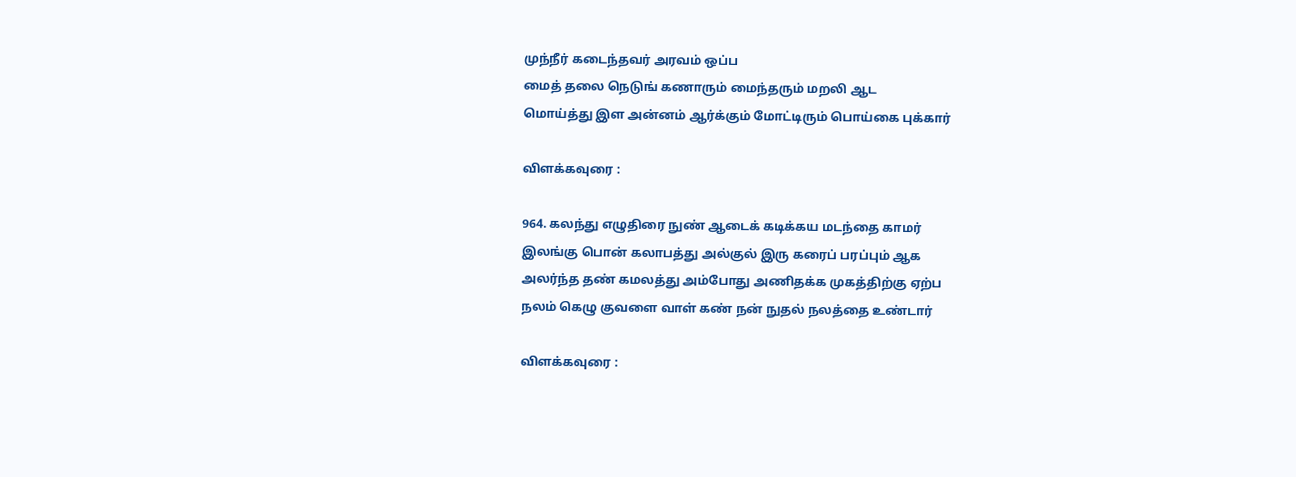முந்நீர் கடைந்தவர் அரவம் ஒப்ப
மைத் தலை நெடுங் கணாரும் மைந்தரும் மறலி ஆட
மொய்த்து இள அன்னம் ஆர்க்கும் மோட்டிரும் பொய்கை புக்கார்

விளக்கவுரை :

964. கலந்து எழுதிரை நுண் ஆடைக் கடிக்கய மடந்தை காமர்
இலங்கு பொன் கலாபத்து அல்குல் இரு கரைப் பரப்பும் ஆக
அலர்ந்த தண் கமலத்து அம்போது அணிதக்க முகத்திற்கு ஏற்ப
நலம் கெழு குவளை வாள் கண் நன் நுதல் நலத்தை உண்டார்

விளக்கவுரை :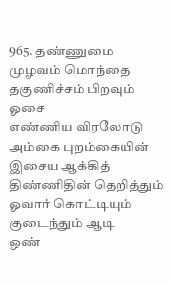965. தண்ணுமை முழவம் மொந்தை தகுணிச்சம் பிறவும் ஓசை
எண்ணிய விரலோடு அம்கை புறம்கையின் இசைய ஆக்கித்
திண்ணிதின் தெறித்தும் ஓவார் கொட்டியும் குடைந்தும் ஆடி
ஒண்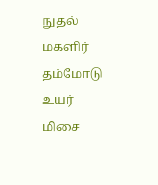நுதல் மகளிர் தம்மோடு உயர் மிசை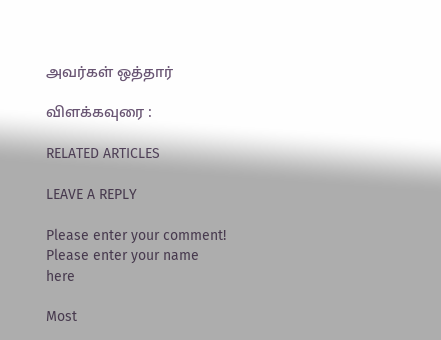அவர்கள் ஒத்தார்

விளக்கவுரை :

RELATED ARTICLES

LEAVE A REPLY

Please enter your comment!
Please enter your name here

Most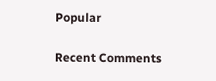Popular

Recent Comments